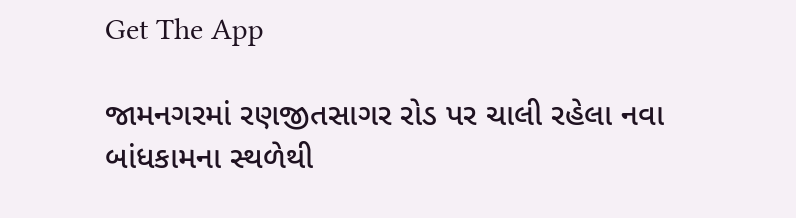Get The App

જામનગરમાં રણજીતસાગર રોડ પર ચાલી રહેલા નવા બાંધકામના સ્થળેથી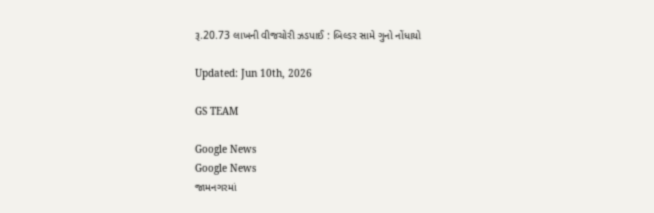રૂ.20.73 લાખની વીજચોરી ઝડપાઈ : બિલ્ડર સામે ગુનો નોંધાયો

Updated: Jun 10th, 2026

GS TEAM

Google News
Google News
જામનગરમાં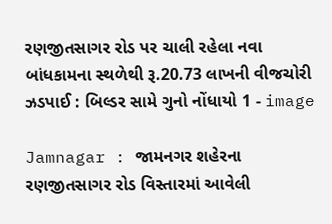રણજીતસાગર રોડ પર ચાલી રહેલા નવા બાંધકામના સ્થળેથી રૂ.20.73 લાખની વીજચોરી ઝડપાઈ : બિલ્ડર સામે ગુનો નોંધાયો 1 - image

Jamnagar : જામનગર શહેરના રણજીતસાગર રોડ વિસ્તારમાં આવેલી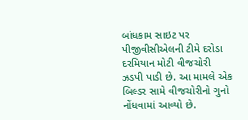બાંધકામ સાઇટ પર પીજીવીસીએલની ટીમે દરોડા દરમિયાન મોટી વીજચોરી ઝડપી પાડી છે. આ મામલે એક બિલ્ડર સામે વીજચોરીનો ગુનો નોંધવામાં આવ્યો છે.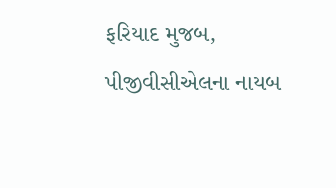ફરિયાદ મુજબ, પીજીવીસીએલના નાયબ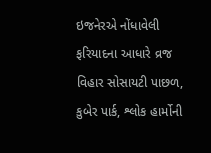ઇજનેરએ નોંધાવેલી ફરિયાદના આધારે વ્રજ વિહાર સોસાયટી પાછળ, કુબેર પાર્ક, શ્લોક હાર્મોની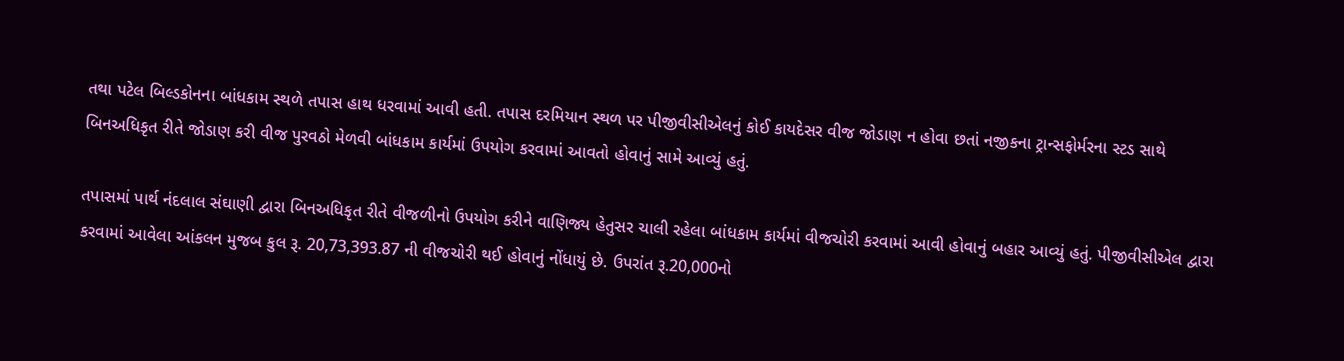તથા પટેલ બિલ્ડકોનના બાંધકામ સ્થળે તપાસ હાથ ધરવામાં આવી હતી. તપાસ દરમિયાન સ્થળ પર પીજીવીસીએલનું કોઈ કાયદેસર વીજ જોડાણ ન હોવા છતાં નજીકના ટ્રાન્સફોર્મરના સ્ટડ સાથે બિનઅધિકૃત રીતે જોડાણ કરી વીજ પુરવઠો મેળવી બાંધકામ કાર્યમાં ઉપયોગ કરવામાં આવતો હોવાનું સામે આવ્યું હતું.

તપાસમાં પાર્થ નંદલાલ સંઘાણી દ્વારા બિનઅધિકૃત રીતે વીજળીનો ઉપયોગ કરીને વાણિજ્ય હેતુસર ચાલી રહેલા બાંધકામ કાર્યમાં વીજચોરી કરવામાં આવી હોવાનું બહાર આવ્યું હતું. પીજીવીસીએલ દ્વારા કરવામાં આવેલા આંકલન મુજબ કુલ રૂ. 20,73,393.87 ની વીજચોરી થઈ હોવાનું નોંધાયું છે. ઉપરાંત રૂ.20,000નો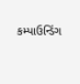કમ્પાઉન્ડિંગ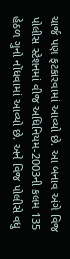ચાર્જ પણ ફટકારવામાં આવ્યો છે. આ બનાવ અંગે વિજ પોલીસ સ્ટેશનમાં વીજ અધિનિયમ-2003ની કલમ 135 હેઠળ ગુનો નોંધવામાં આવ્યો છે. અને વિજ પોલીસે વધુ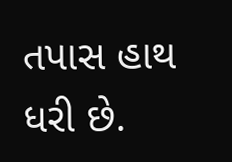તપાસ હાથ ધરી છે.